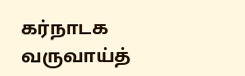கர்நாடக வருவாய்த்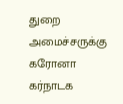துறை அமைச்சருக்கு கரோனா
கர்நாடக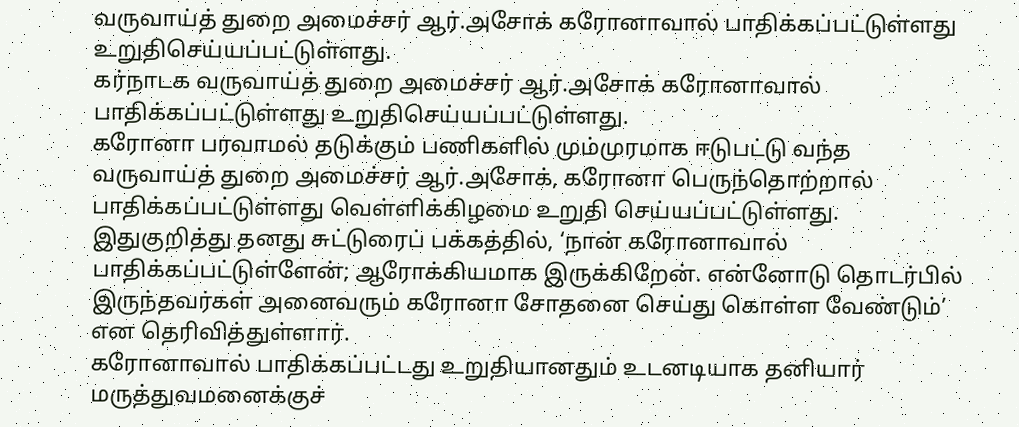வருவாய்த் துறை அமைச்சர் ஆர்.அசோக் கரோனாவால் பாதிக்கப்பட்டுள்ளது உறுதிசெய்யப்பட்டுள்ளது.
கர்நாடக வருவாய்த் துறை அமைச்சர் ஆர்.அசோக் கரோனாவால் பாதிக்கப்பட்டுள்ளது உறுதிசெய்யப்பட்டுள்ளது.
கரோனா பரவாமல் தடுக்கும் பணிகளில் மும்முரமாக ஈடுபட்டு வந்த வருவாய்த் துறை அமைச்சர் ஆர்.அசோக், கரோனா பெருந்தொற்றால் பாதிக்கப்பட்டுள்ளது வெள்ளிக்கிழமை உறுதி செய்யப்பட்டுள்ளது. இதுகுறித்து தனது சுட்டுரைப் பக்கத்தில், ‘நான் கரோனாவால் பாதிக்கப்பட்டுள்ளேன்; ஆரோக்கியமாக இருக்கிறேன். என்னோடு தொடர்பில் இருந்தவர்கள் அனைவரும் கரோனா சோதனை செய்து கொள்ள வேண்டும்’ என தெரிவித்துள்ளார்.
கரோனாவால் பாதிக்கப்பட்டது உறுதியானதும் உடனடியாக தனியார் மருத்துவமனைக்குச்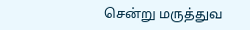சென்று மருத்துவ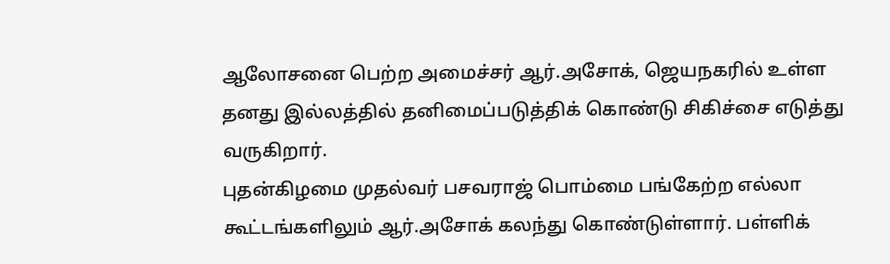ஆலோசனை பெற்ற அமைச்சர் ஆர்.அசோக், ஜெயநகரில் உள்ள தனது இல்லத்தில் தனிமைப்படுத்திக் கொண்டு சிகிச்சை எடுத்து வருகிறார்.
புதன்கிழமை முதல்வர் பசவராஜ் பொம்மை பங்கேற்ற எல்லா கூட்டங்களிலும் ஆர்.அசோக் கலந்து கொண்டுள்ளார். பள்ளிக்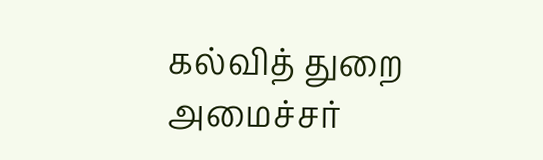கல்வித் துறை அமைச்சர்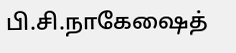பி.சி.நாகேஷைத்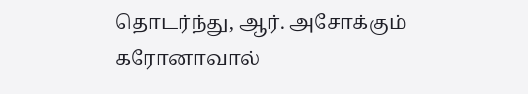தொடர்ந்து, ஆர். அசோக்கும் கரோனாவால்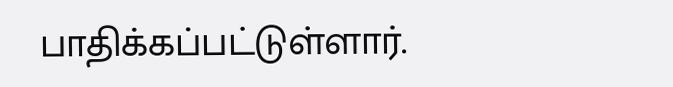பாதிக்கப்பட்டுள்ளார்.